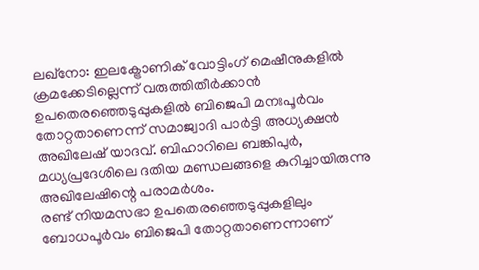ലഖ്നോ: ഇലക്ട്രോണിക് വോട്ടിംഗ് മെഷീനുകളിൽ ക്രമക്കേടില്ലെന്ന് വരുത്തിതീർക്കാൻ ഉപതെരഞ്ഞെടുപ്പുകളിൽ ബിജെപി മനഃപൂർവം തോറ്റതാണെന്ന് സമാജ്വാദി പാർട്ടി അധ്യക്ഷൻ അഖിലേഷ് യാദവ്. ബിഹാറിലെ ബങ്കിപുർ, മധ്യപ്രദേശിലെ ദതിയ മണ്ഡലങ്ങളെ കുറിച്ചായിരുന്നു അഖിലേഷിന്റെ പരാമർശം.
രണ്ട് നിയമസഭാ ഉപതെരഞ്ഞെടുപ്പുകളിലും ബോധപൂർവം ബിജെപി തോറ്റതാണെന്നാണ്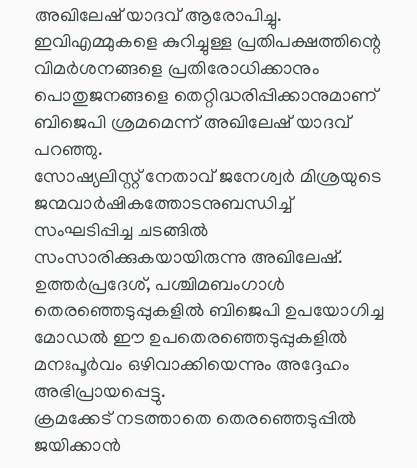അഖിലേഷ് യാദവ് ആരോപിച്ചു. ഇവിഎമ്മുകളെ കുറിച്ചുള്ള പ്രതിപക്ഷത്തിന്റെ വിമർശനങ്ങളെ പ്രതിരോധിക്കാനും പൊതുജനങ്ങളെ തെറ്റിദ്ധരിപ്പിക്കാനുമാണ് ബിജെപി ശ്രമമെന്ന് അഖിലേഷ് യാദവ് പറഞ്ഞു.
സോഷ്യലിസ്റ്റ് നേതാവ് ജനേശ്വർ മിശ്രയുടെ ജന്മവാർഷികത്തോടനുബന്ധിച്ച് സംഘടിപ്പിച്ച ചടങ്ങിൽ സംസാരിക്കുകയായിരുന്നു അഖിലേഷ്. ഉത്തർപ്രദേശ്, പശ്ചിമബംഗാൾ തെരഞ്ഞെടുപ്പുകളിൽ ബിജെപി ഉപയോഗിച്ച മോഡൽ ഈ ഉപതെരഞ്ഞെടുപ്പുകളിൽ മനഃപൂർവം ഒഴിവാക്കിയെന്നും അദ്ദേഹം അഭിപ്രായപ്പെട്ടു.
ക്രമക്കേട് നടത്താതെ തെരഞ്ഞെടുപ്പിൽ ജയിക്കാൻ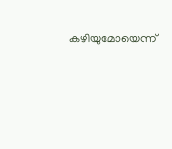കഴിയുമോയെന്ന്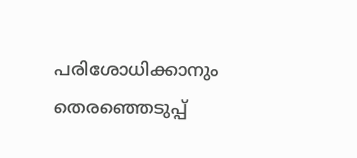പരിശോധിക്കാനും തെരഞ്ഞെടുപ്പ്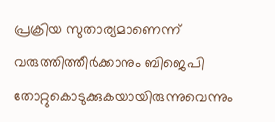പ്രക്രിയ സുതാര്യമാണെന്ന് വരുത്തിത്തീർക്കാനും ബിജെപി തോറ്റുകൊടുക്കുകയായിരുന്നുവെന്നും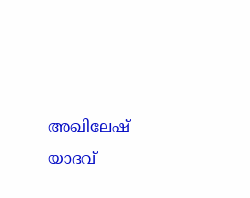അഖിലേഷ് യാദവ്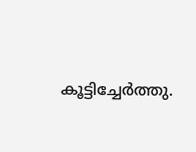കൂട്ടിച്ചേർത്തു.